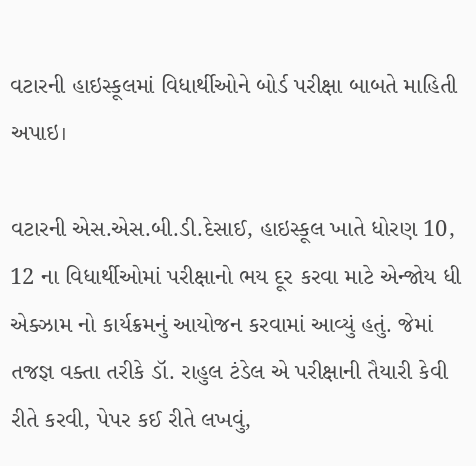વટારની હાઇસ્કૂલમાં વિધાર્થીઓને બોર્ડ પરીક્ષા બાબતે માહિતી અપાઇ।

વટારની એસ.એસ.બી.ડી.દેસાઈ, હાઇસ્કૂલ ખાતે ધોરણ 10, 12 ના વિધાર્થીઓમાં પરીક્ષાનો ભય દૂર કરવા માટે એન્જોય ધી એક્ઝામ નો કાર્યક્રમનું આયોજન કરવામાં આવ્યું હતું. જેમાં તજજ્ઞ વક્તા તરીકે ડૉ. રાહુલ ટંડેલ એ પરીક્ષાની તૈયારી કેવી રીતે કરવી, પેપર કઈ રીતે લખવું,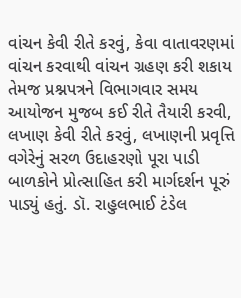વાંચન કેવી રીતે કરવું, કેવા વાતાવરણમાં વાંચન કરવાથી વાંચન ગ્રહણ કરી શકાય તેમજ પ્રશ્નપત્રને વિભાગવાર સમય આયોજન મુજબ કઈ રીતે તૈયારી કરવી, લખાણ કેવી રીતે કરવું, લખાણની પ્રવૃત્તિ વગેરેનું સરળ ઉદાહરણો પૂરા પાડી બાળકોને પ્રોત્સાહિત કરી માર્ગદર્શન પૂરું પાડ્યું હતું. ડૉ. રાહુલભાઈ ટંડેલ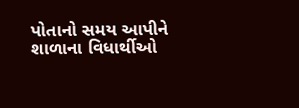પોતાનો સમય આપીને શાળાના વિધાર્થીઓ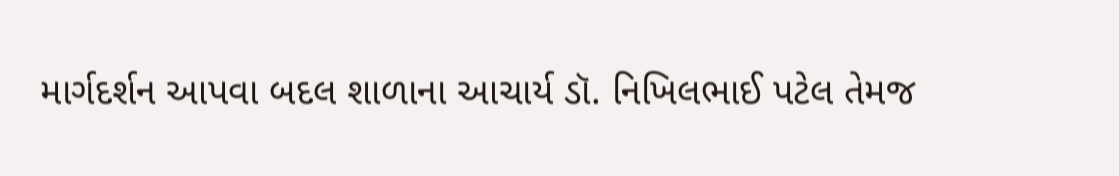માર્ગદર્શન આપવા બદલ શાળાના આચાર્ય ડૉ. નિખિલભાઈ પટેલ તેમજ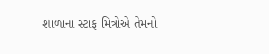શાળાના સ્ટાફ મિત્રોએ તેમનો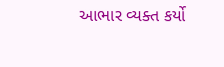આભાર વ્યક્ત કર્યો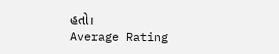હતો।
Average Rating